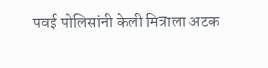पवई पोलिसांनी केली मित्राला अटक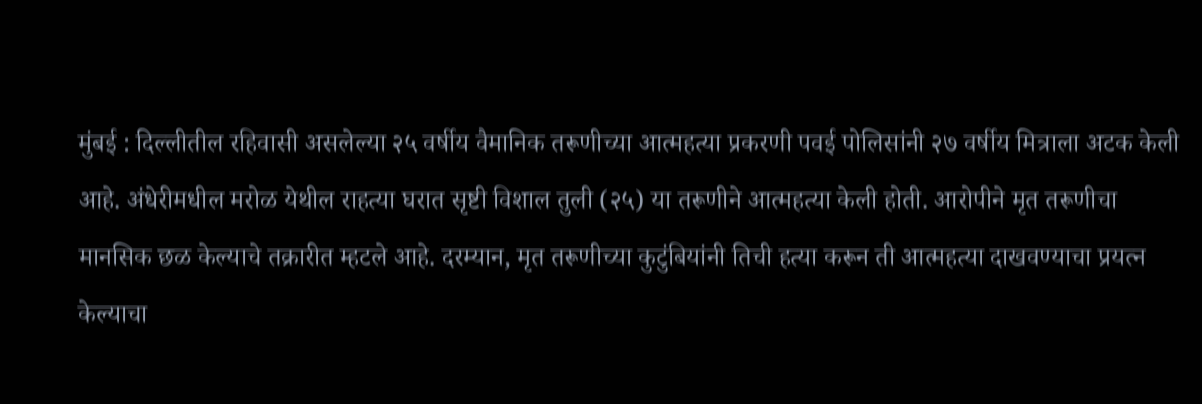मुंबई : दिल्लीतील रहिवासी असलेल्या २५ वर्षीय वैमानिक तरूणीच्या आत्महत्या प्रकरणी पवई पोलिसांनी २७ वर्षीय मित्राला अटक केली आहे. अंधेरीमधील मरोळ येथील राहत्या घरात सृष्टी विशाल तुली (२५) या तरूणीने आत्महत्या केली होती. आरोपीने मृत तरूणीचा मानसिक छळ केल्याचे तक्रारीत म्हटले आहे. दरम्यान, मृत तरूणीच्या कुटुंबियांनी तिची हत्या करून ती आत्महत्या दाखवण्याचा प्रयत्न केल्याचा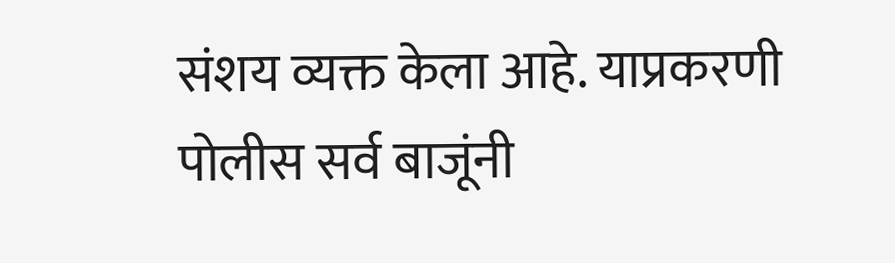संशय व्यक्त केला आहे. याप्रकरणी पोलीस सर्व बाजूंनी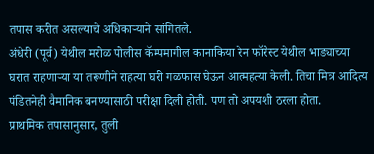तपास करीत असल्याचे अधिकाऱ्याने सांगितले.
अंधेरी (पूर्व) येथील मरोळ पोलीस कॅम्पमागील कानाकिया रेन फॉरेस्ट येथील भाड्याच्या घरात राहणाऱ्या या तरूणीने राहत्या घरी गळफास घेऊन आत्महत्या केली. तिचा मित्र आदित्य पंडितनेही वैमानिक बनण्यासाठी परीक्षा दिली होती. पण तो अपयशी ठरला होता.
प्राथमिक तपासानुसार, तुली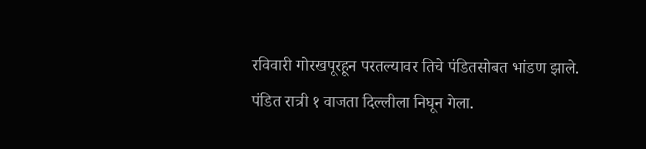रविवारी गोरखपूरहून परतल्यावर तिचे पंडितसोबत भांडण झाले. पंडित रात्री १ वाजता दिल्लीला निघून गेला.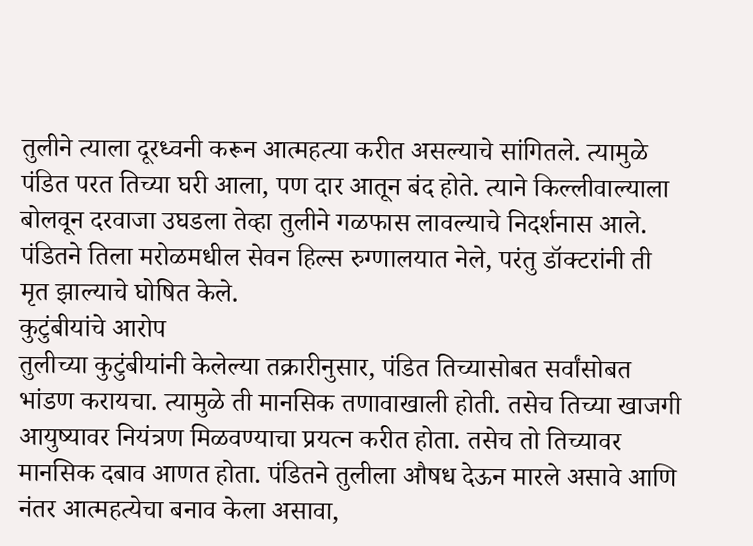तुलीने त्याला दूरध्वनी करून आत्महत्या करीत असल्याचे सांगितले. त्यामुळे पंडित परत तिच्या घरी आला, पण दार आतून बंद होते. त्याने किल्लीवाल्याला बोलवून दरवाजा उघडला तेव्हा तुलीने गळफास लावल्याचे निदर्शनास आले. पंडितने तिला मरोळमधील सेवन हिल्स रुग्णालयात नेले, परंतु डॉक्टरांनी ती मृत झाल्याचे घोषित केले.
कुटुंबीयांचे आरोप
तुलीच्या कुटुंबीयांनी केलेल्या तक्रारीनुसार, पंडित तिच्यासोबत सर्वांसोबत भांडण करायचा. त्यामुळे ती मानसिक तणावाखाली होती. तसेच तिच्या खाजगी आयुष्यावर नियंत्रण मिळवण्याचा प्रयत्न करीत होता. तसेच तो तिच्यावर मानसिक दबाव आणत होता. पंडितने तुलीला औषध देऊन मारले असावे आणि नंतर आत्महत्येचा बनाव केला असावा,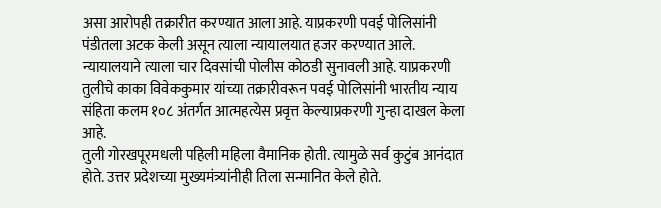असा आरोपही तक्रारीत करण्यात आला आहे. याप्रकरणी पवई पोलिसांनी पंडीतला अटक केली असून त्याला न्यायालयात हजर करण्यात आले. न्यायालयाने त्याला चार दिवसांची पोलीस कोठडी सुनावली आहे. याप्रकरणी तुलीचे काका विवेककुमार यांच्या तक्रारीवरून पवई पोलिसांनी भारतीय न्याय संहिता कलम १०८ अंतर्गत आत्महत्येस प्रवृत्त केल्याप्रकरणी गुन्हा दाखल केला आहे.
तुली गोरखपूरमधली पहिली महिला वैमानिक होती. त्यामुळे सर्व कुटुंब आनंदात होते. उत्तर प्रदेशच्या मुख्यमंत्र्यांनीही तिला सन्मानित केले होते.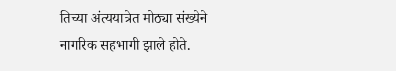तिच्या अंत्ययात्रेत मोठ्या संख्येने नागरिक सहभागी झाले होते.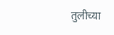तुलीच्या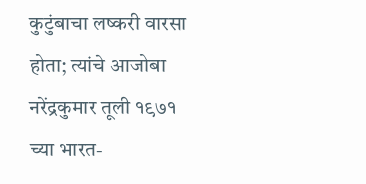कुटुंबाचा लष्करी वारसा होता; त्यांचे आजोबा नरेंद्रकुमार तूली १९७१ च्या भारत-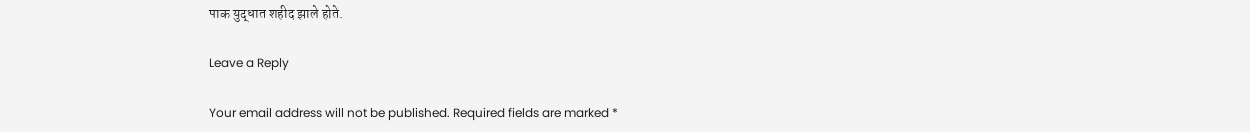पाक युद्धात शहीद झाले होते.

Leave a Reply

Your email address will not be published. Required fields are marked *